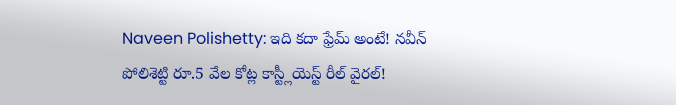Naveen Polishetty: ఇది కదా ఫ్రేమ్ అంటే! నవీన్ పోలిశెట్టి రూ.5 వేల కోట్ల కాస్ట్లీయెస్ట్ రీల్ వైరల్!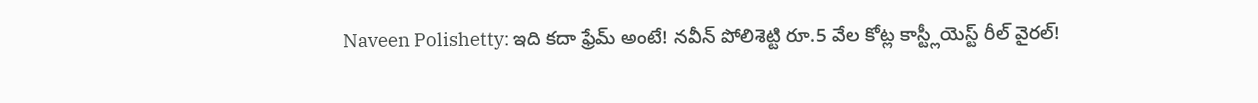Naveen Polishetty: ఇది కదా ఫ్రేమ్ అంటే! నవీన్ పోలిశెట్టి రూ.5 వేల కోట్ల కాస్ట్లీయెస్ట్ రీల్ వైరల్!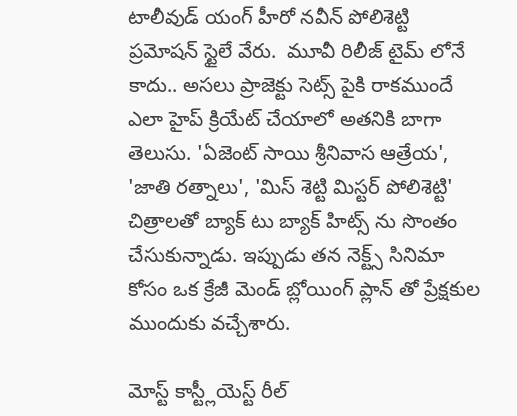టాలీవుడ్ యంగ్ హీరో నవీన్ పోలిశెట్టి ప్రమోషన్ స్టైలే వేరు.  మూవీ రిలీజ్ టైమ్ లోనే కాదు.. అసలు ప్రాజెక్టు సెట్స్ పైకి రాకముందే ఎలా హైప్ క్రియేట్ చేయాలో అతనికి బాగా తెలుసు. 'ఏజెంట్ సాయి శ్రీనివాస ఆత్రేయ', 'జాతి రత్నాలు', 'మిస్ శెట్టి మిస్టర్ పోలిశెట్టి' చిత్రాలతో బ్యాక్ టు బ్యాక్ హిట్స్ ను సొంతం చేసుకున్నాడు. ఇప్పుడు తన నెక్ట్స్ సినిమా కోసం ఒక క్రేజీ మెండ్ బ్లోయింగ్ ప్లాన్ తో ప్రేక్షకుల ముందుకు వచ్చేశారు.

మోస్ట్ కాస్ట్లీయెస్ట్ రీల్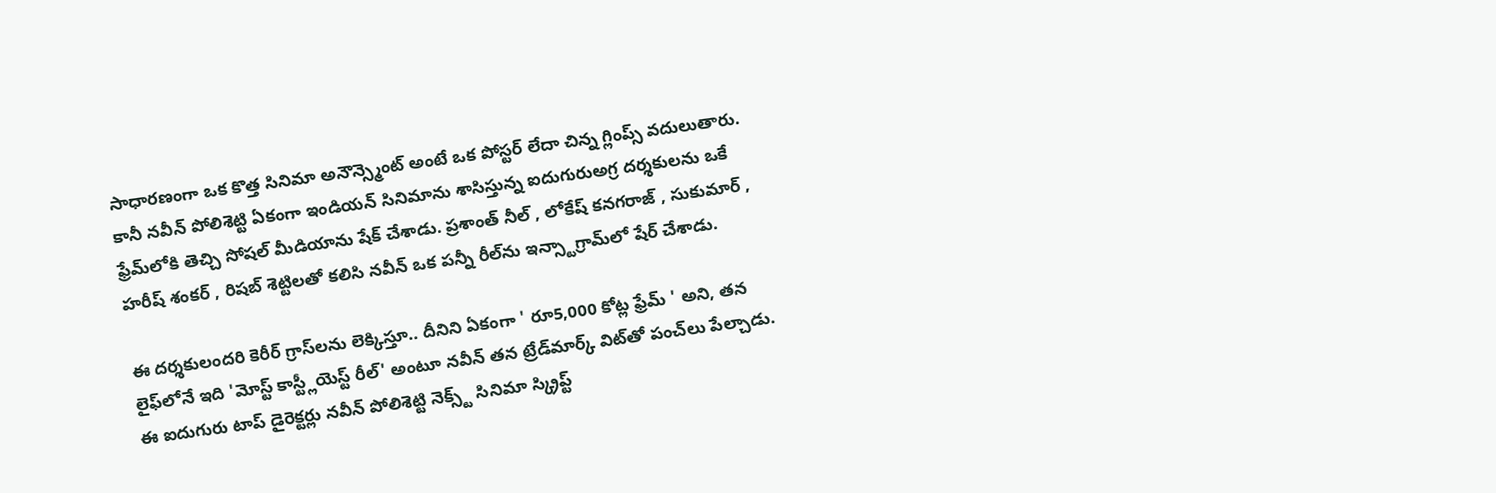సాధారణంగా ఒక కొత్త సినిమా అనౌన్స్మెంట్ అంటే ఒక పోస్టర్ లేదా చిన్న గ్లింప్స్ వదులుతారు. కానీ నవీన్ పోలిశెట్టి ఏకంగా ఇండియన్ సినిమాను శాసిస్తున్న ఐదుగురుఅగ్ర దర్శకులను ఒకే ఫ్రేమ్‌లోకి తెచ్చి సోషల్ మీడియాను షేక్ చేశాడు. ప్రశాంత్ నీల్ , లోకేష్ కనగరాజ్ , సుకుమార్ , హరీష్ శంకర్ , రిషబ్ శెట్టిలతో కలిసి నవీన్ ఒక పన్నీ రీల్‌ను ఇన్స్టాగ్రామ్‌లో షేర్ చేశాడు.

ఈ దర్శకులందరి కెరీర్ గ్రాస్‌లను లెక్కిస్తూ.. దీనిని ఏకంగా ' రూ5,000 కోట్ల ఫ్రేమ్ ' అని, తన లైఫ్‌లోనే ఇది 'మోస్ట్ కాస్ట్లీయెస్ట్ రీల్' అంటూ నవీన్ తన ట్రేడ్‌మార్క్ విట్‌తో పంచ్‌లు పేల్చాడు. ఈ ఐదుగురు టాప్ డైరెక్టర్లు నవీన్ పోలిశెట్టి నెక్స్ట్ సినిమా స్క్రిప్ట్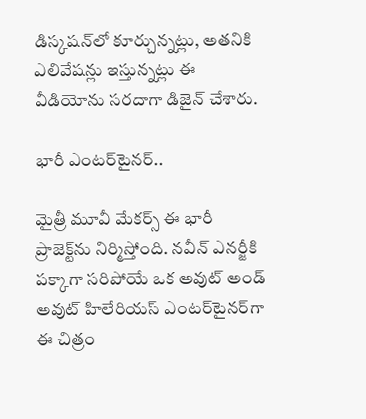డిస్కషన్‌లో కూర్చున్నట్లు, అతనికి ఎలివేషన్లు ఇస్తున్నట్లు ఈ వీడియోను సరదాగా డిజైన్ చేశారు.

భారీ ఎంటర్‌టైనర్..

మైత్రీ మూవీ మేకర్స్ ఈ భారీ ప్రాజెక్ట్‌ను నిర్మిస్తోంది. నవీన్ ఎనర్జీకి పక్కాగా సరిపోయే ఒక అవుట్ అండ్ అవుట్ హిలేరియస్ ఎంటర్‌టైనర్‌గా ఈ చిత్రం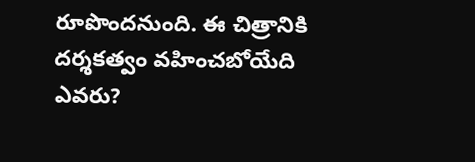రూపొందనుంది. ఈ చిత్రానికి దర్శకత్వం వహించబోయేది ఎవరు?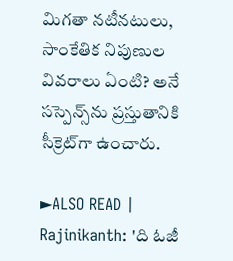మిగతా నటీనటులు, సాంకేతిక నిపుణుల వివరాలు ఏంటి? అనే సస్పెన్స్‌ను ప్రస్తుతానికి సీక్రెట్‌గా ఉంచారు.

►ALSO READ | Rajinikanth: 'ది ఓజీ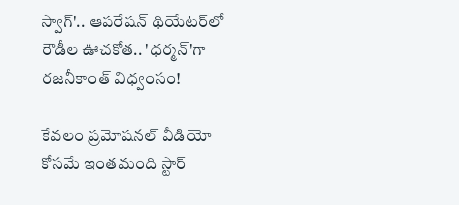స్వాగ్'.. ఆపరేషన్ థియేటర్‌లో రౌడీల ఊచకోత.. 'ధర్మన్'గా రజనీకాంత్ విధ్వంసం!

కేవలం ప్రమోషనల్ వీడియో కోసమే ఇంతమంది స్టార్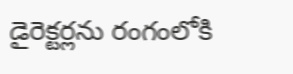డైరెక్టర్లను రంగంలోకి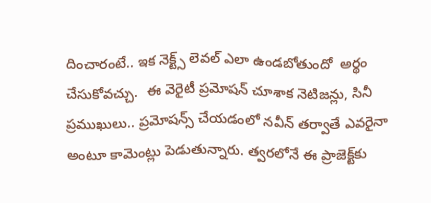దించారంటే.. ఇక నెక్ట్స్ లెవల్ ఎలా ఉండబోతుందో  అర్థం చేసుకోవచ్చు.  ఈ వెరైటీ ప్రమోషన్ చూశాక నెటిజన్లు, సినీ ప్రముఖులు.. ప్రమోషన్స్ చేయడంలో నవీన్ తర్వాతే ఎవరైనా అంటూ కామెంట్లు పెడుతున్నారు. త్వరలోనే ఈ ప్రాజెక్ట్‌కు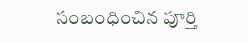సంబంధించిన పూర్తి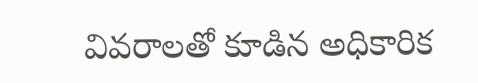వివరాలతో కూడిన అధికారిక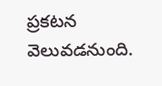ప్రకటన వెలువడనుంది.